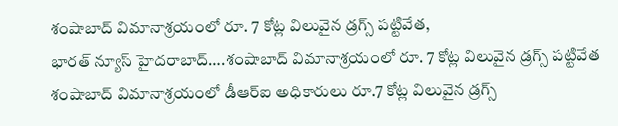శంషాబాద్ విమానాశ్రయంలో రూ. 7 కోట్ల విలువైన డ్రగ్స్ పట్టివేత,
భారత్ న్యూస్ హైదరాబాద్….శంషాబాద్ విమానాశ్రయంలో రూ. 7 కోట్ల విలువైన డ్రగ్స్ పట్టివేత శంషాబాద్ విమానాశ్రయంలో డీఆర్ఐ అధికారులు రూ.7 కోట్ల విలువైన డ్రగ్స్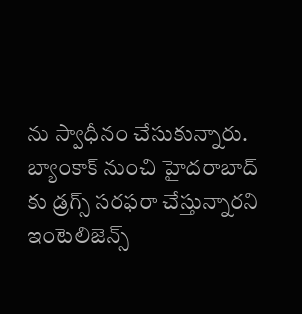ను స్వాధీనం చేసుకున్నారు. బ్యాంకాక్ నుంచి హైదరాబాద్ కు డ్రగ్స్ సరఫరా చేస్తున్నారని ఇంటెలిజెన్స్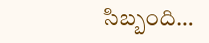సిబ్బంది…